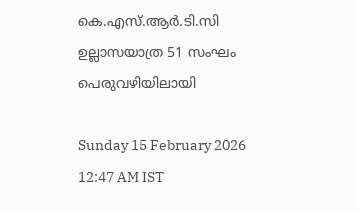കെ.എസ്.ആർ.ടി.സി ഉല്ലാസയാത്ര 51 സംഘം പെരുവഴിയിലായി

Sunday 15 February 2026 12:47 AM IST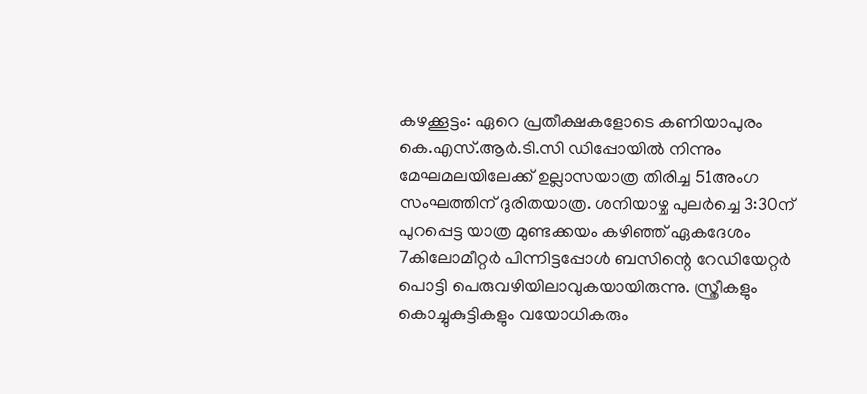കഴക്കൂട്ടം: ഏറെ പ്രതീക്ഷകളോടെ കണിയാപുരം കെ.എസ്.ആർ.ടി.സി ഡിപ്പോയിൽ നിന്നും മേഘമലയിലേക്ക് ഉല്ലാസയാത്ര തിരിച്ച 51അംഗ സംഘത്തിന് ദുരിതയാത്ര. ശനിയാഴ്ച പുലർച്ചെ 3:30ന് പുറപ്പെട്ട യാത്ര മുണ്ടക്കയം കഴിഞ്ഞ് ഏകദേശം 7കിലോമീറ്റർ പിന്നിട്ടപ്പോൾ ബസിന്റെ റേഡിയേറ്റർ പൊട്ടി പെരുവഴിയിലാവുകയായിരുന്നു. സ്ത്രീകളും കൊച്ചുകുട്ടികളും വയോധികരും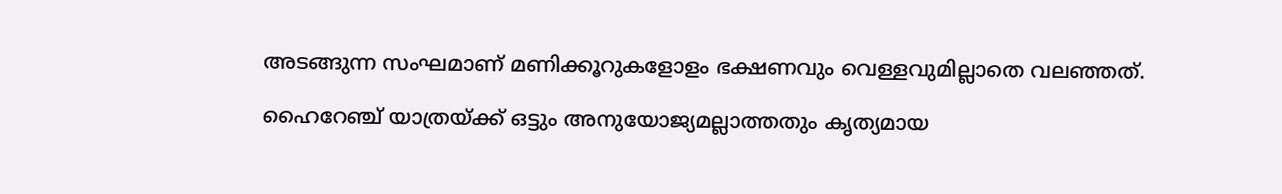അടങ്ങുന്ന സംഘമാണ് മണിക്കൂറുകളോളം ഭക്ഷണവും വെള്ളവുമില്ലാതെ വലഞ്ഞത്.

ഹൈറേഞ്ച് യാത്രയ്ക്ക് ഒട്ടും അനുയോജ്യമല്ലാത്തതും കൃത്യമായ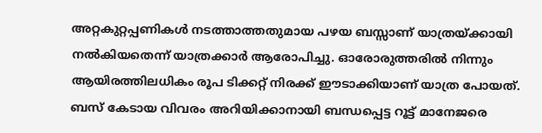അറ്റകുറ്റപ്പണികൾ നടത്താത്തതുമായ പഴയ ബസ്സാണ് യാത്രയ്ക്കായി നൽകിയതെന്ന് യാത്രക്കാർ ആരോപിച്ചു. ഓരോരുത്തരിൽ നിന്നും ആയിരത്തിലധികം രൂപ ടിക്കറ്റ് നിരക്ക് ഈടാക്കിയാണ് യാത്ര പോയത്. ബസ് കേടായ വിവരം അറിയിക്കാനായി ബന്ധപ്പെട്ട റൂട്ട് മാനേജരെ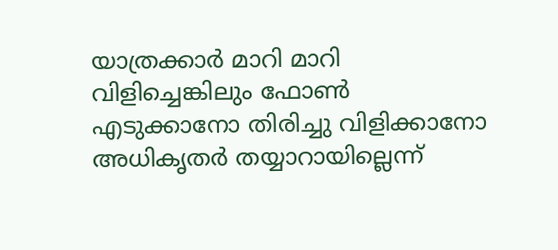യാത്രക്കാർ മാറി മാറി വിളിച്ചെങ്കിലും ഫോൺ എടുക്കാനോ തിരിച്ചു വിളിക്കാനോ അധികൃതർ തയ്യാറായില്ലെന്ന്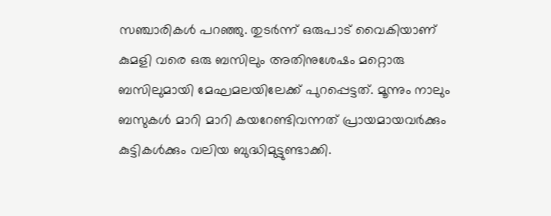സഞ്ചാരികൾ പറഞ്ഞു. തുടർന്ന് ഒരുപാട് വൈകിയാണ് കുമളി വരെ ഒരു ബസിലും അതിനുശേഷം മറ്റൊരു ബസിലുമായി മേഘമലയിലേക്ക് പുറപ്പെട്ടത്. മൂന്നും നാലും ബസുകൾ മാറി മാറി കയറേണ്ടിവന്നത് പ്രായമായവർക്കും കുട്ടികൾക്കും വലിയ ബുദ്ധിമുട്ടുണ്ടാക്കി.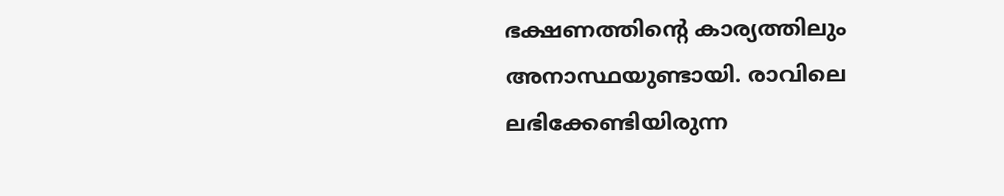ഭക്ഷണത്തിന്റെ കാര്യത്തിലും അനാസ്ഥയുണ്ടായി. രാവിലെ ലഭിക്കേണ്ടിയിരുന്ന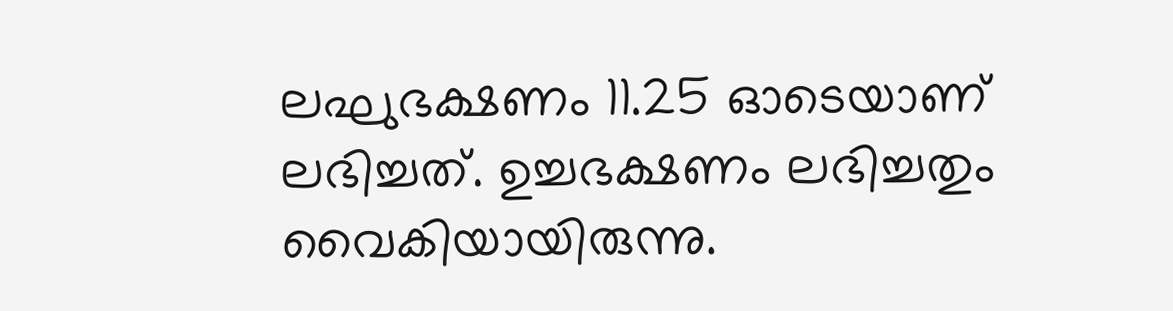ലഘുഭക്ഷണം 11.25 ഓടെയാണ് ലഭിച്ചത്. ഉച്ചഭക്ഷണം ലഭിച്ചതും വൈകിയായിരുന്നു.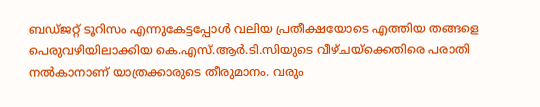ബഡ്ജറ്റ് ടൂറിസം എന്നുകേട്ടപ്പോൾ വലിയ പ്രതീക്ഷയോടെ എത്തിയ തങ്ങളെ പെരുവഴിയിലാക്കിയ കെ.എസ്.ആർ.ടി.സിയുടെ വീഴ്ചയ്‌ക്കെതിരെ പരാതി നൽകാനാണ് യാത്രക്കാരുടെ തീരുമാനം. വരും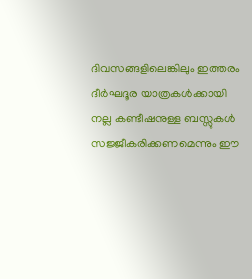ദിവസങ്ങളിലെങ്കിലും ഇത്തരം ദീർഘദൂര യാത്രകൾക്കായി നല്ല കണ്ടീഷനുള്ള ബസ്സുകൾ സജ്ജീകരിക്കണമെന്നും ഈ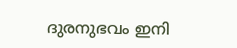ദുരനുഭവം ഇനി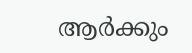ആർക്കും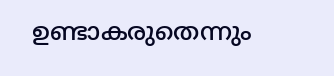ഉണ്ടാകരുതെന്നും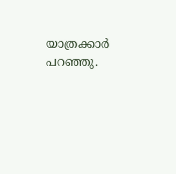യാത്രക്കാർ പറഞ്ഞു.